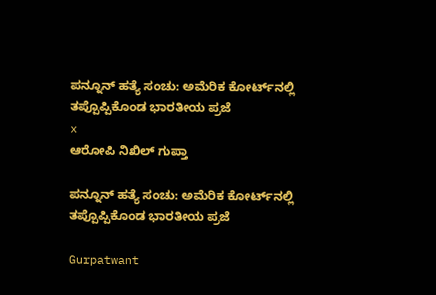ಪನ್ನೂನ್ ಹತ್ಯೆ ಸಂಚು: ಅಮೆರಿಕ ಕೋರ್ಟ್‌ನಲ್ಲಿ ತಪ್ಪೊಪ್ಪಿಕೊಂಡ ಭಾರತೀಯ ಪ್ರಜೆ
x
ಆರೋಪಿ ನಿಖಿಲ್ ಗುಪ್ತಾ

ಪನ್ನೂನ್ ಹತ್ಯೆ ಸಂಚು: ಅಮೆರಿಕ ಕೋರ್ಟ್‌ನಲ್ಲಿ ತಪ್ಪೊಪ್ಪಿಕೊಂಡ ಭಾರತೀಯ ಪ್ರಜೆ

Gurpatwant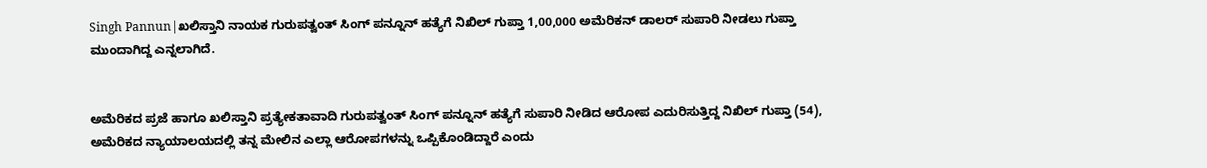Singh Pannun|ಖಲಿಸ್ತಾನಿ ನಾಯಕ ಗುರುಪತ್ವಂತ್ ಸಿಂಗ್ ಪನ್ನೂನ್ ಹತ್ಯೆಗೆ ನಿಖಿಲ್ ಗುಪ್ತಾ 1,00,000 ಅಮೆರಿಕನ್ ಡಾಲರ್ ಸುಪಾರಿ ನೀಡಲು ಗುಪ್ತಾ ಮುಂದಾಗಿದ್ದ ಎನ್ನಲಾಗಿದೆ.


ಅಮೆರಿಕದ ಪ್ರಜೆ ಹಾಗೂ ಖಲಿಸ್ತಾನಿ ಪ್ರತ್ಯೇಕತಾವಾದಿ ಗುರುಪತ್ವಂತ್ ಸಿಂಗ್ ಪನ್ನೂನ್ ಹತ್ಯೆಗೆ ಸುಪಾರಿ ನೀಡಿದ ಆರೋಪ ಎದುರಿಸುತ್ತಿದ್ದ ನಿಖಿಲ್ ಗುಪ್ತಾ (54), ಅಮೆರಿಕದ ನ್ಯಾಯಾಲಯದಲ್ಲಿ ತನ್ನ ಮೇಲಿನ ಎಲ್ಲಾ ಆರೋಪಗಳನ್ನು ಒಪ್ಪಿಕೊಂಡಿದ್ದಾರೆ ಎಂದು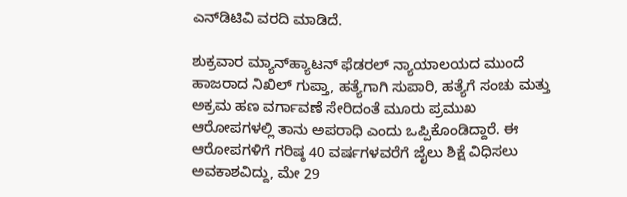ಎನ್‌ಡಿಟಿವಿ ವರದಿ ಮಾಡಿದೆ.

ಶುಕ್ರವಾರ ಮ್ಯಾನ್‌ಹ್ಯಾಟನ್ ಫೆಡರಲ್ ನ್ಯಾಯಾಲಯದ ಮುಂದೆ ಹಾಜರಾದ ನಿಖಿಲ್ ಗುಪ್ತಾ, ಹತ್ಯೆಗಾಗಿ ಸುಪಾರಿ, ಹತ್ಯೆಗೆ ಸಂಚು ಮತ್ತು ಅಕ್ರಮ ಹಣ ವರ್ಗಾವಣೆ ಸೇರಿದಂತೆ ಮೂರು ಪ್ರಮುಖ ಆರೋಪಗಳಲ್ಲಿ ತಾನು ಅಪರಾಧಿ ಎಂದು ಒಪ್ಪಿಕೊಂಡಿದ್ದಾರೆ. ಈ ಆರೋಪಗಳಿಗೆ ಗರಿಷ್ಠ 40 ವರ್ಷಗಳವರೆಗೆ ಜೈಲು ಶಿಕ್ಷೆ ವಿಧಿಸಲು ಅವಕಾಶವಿದ್ದು, ಮೇ 29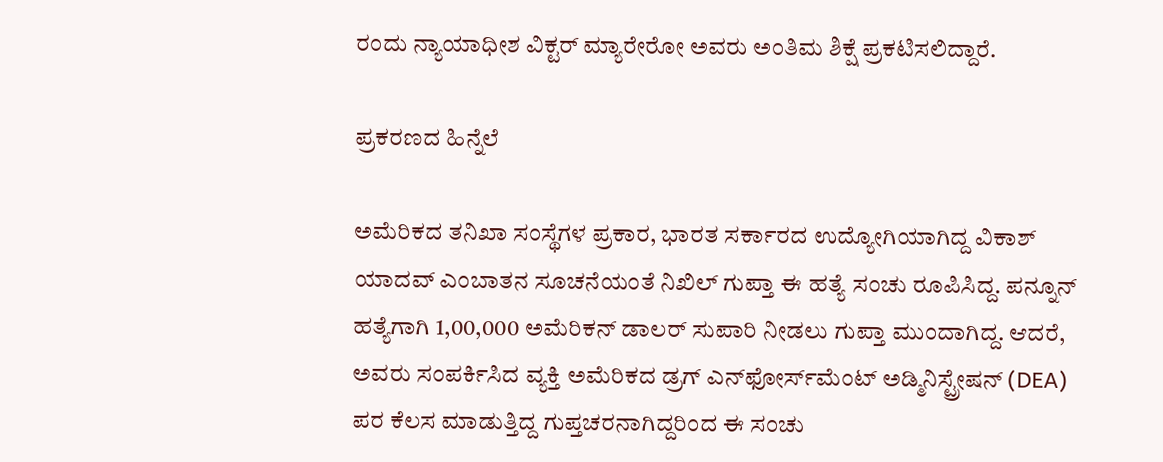ರಂದು ನ್ಯಾಯಾಧೀಶ ವಿಕ್ಟರ್ ಮ್ಯಾರೇರೋ ಅವರು ಅಂತಿಮ ಶಿಕ್ಷೆ ಪ್ರಕಟಿಸಲಿದ್ದಾರೆ.

ಪ್ರಕರಣದ ಹಿನ್ನೆಲೆ

ಅಮೆರಿಕದ ತನಿಖಾ ಸಂಸ್ಥೆಗಳ ಪ್ರಕಾರ, ಭಾರತ ಸರ್ಕಾರದ ಉದ್ಯೋಗಿಯಾಗಿದ್ದ ವಿಕಾಶ್ ಯಾದವ್ ಎಂಬಾತನ ಸೂಚನೆಯಂತೆ ನಿಖಿಲ್ ಗುಪ್ತಾ ಈ ಹತ್ಯೆ ಸಂಚು ರೂಪಿಸಿದ್ದ. ಪನ್ನೂನ್ ಹತ್ಯೆಗಾಗಿ 1,00,000 ಅಮೆರಿಕನ್ ಡಾಲರ್ ಸುಪಾರಿ ನೀಡಲು ಗುಪ್ತಾ ಮುಂದಾಗಿದ್ದ. ಆದರೆ, ಅವರು ಸಂಪರ್ಕಿಸಿದ ವ್ಯಕ್ತಿ ಅಮೆರಿಕದ ಡ್ರಗ್ ಎನ್‌ಫೋರ್ಸ್‌ಮೆಂಟ್ ಅಡ್ಮಿನಿಸ್ಟ್ರೇಷನ್ (DEA) ಪರ ಕೆಲಸ ಮಾಡುತ್ತಿದ್ದ ಗುಪ್ತಚರನಾಗಿದ್ದರಿಂದ ಈ ಸಂಚು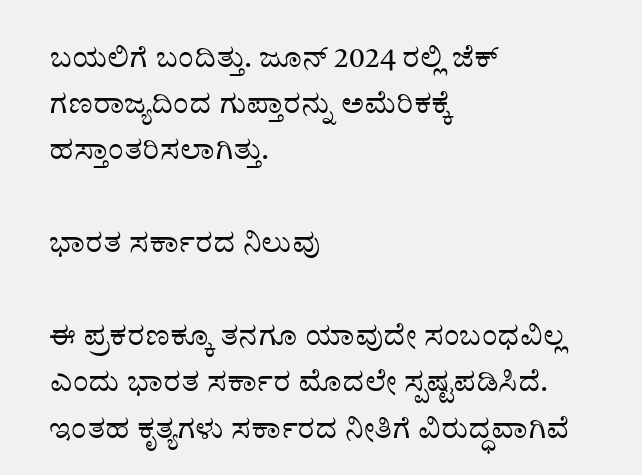ಬಯಲಿಗೆ ಬಂದಿತ್ತು. ಜೂನ್ 2024 ರಲ್ಲಿ ಜೆಕ್ ಗಣರಾಜ್ಯದಿಂದ ಗುಪ್ತಾರನ್ನು ಅಮೆರಿಕಕ್ಕೆ ಹಸ್ತಾಂತರಿಸಲಾಗಿತ್ತು.

ಭಾರತ ಸರ್ಕಾರದ ನಿಲುವು

ಈ ಪ್ರಕರಣಕ್ಕೂ ತನಗೂ ಯಾವುದೇ ಸಂಬಂಧವಿಲ್ಲ ಎಂದು ಭಾರತ ಸರ್ಕಾರ ಮೊದಲೇ ಸ್ಪಷ್ಟಪಡಿಸಿದೆ. ಇಂತಹ ಕೃತ್ಯಗಳು ಸರ್ಕಾರದ ನೀತಿಗೆ ವಿರುದ್ಧವಾಗಿವೆ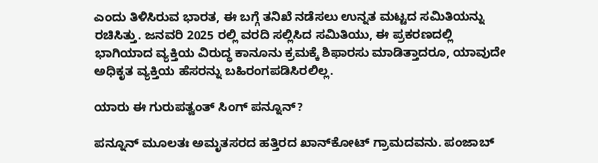ಎಂದು ತಿಳಿಸಿರುವ ಭಾರತ, ಈ ಬಗ್ಗೆ ತನಿಖೆ ನಡೆಸಲು ಉನ್ನತ ಮಟ್ಟದ ಸಮಿತಿಯನ್ನು ರಚಿಸಿತ್ತು. ಜನವರಿ 2025 ರಲ್ಲಿ ವರದಿ ಸಲ್ಲಿಸಿದ ಸಮಿತಿಯು, ಈ ಪ್ರಕರಣದಲ್ಲಿ ಭಾಗಿಯಾದ ವ್ಯಕ್ತಿಯ ವಿರುದ್ಧ ಕಾನೂನು ಕ್ರಮಕ್ಕೆ ಶಿಫಾರಸು ಮಾಡಿತ್ತಾದರೂ, ಯಾವುದೇ ಅಧಿಕೃತ ವ್ಯಕ್ತಿಯ ಹೆಸರನ್ನು ಬಹಿರಂಗಪಡಿಸಿರಲಿಲ್ಲ.

ಯಾರು ಈ ಗುರುಪತ್ವಂತ್ ಸಿಂಗ್ ಪನ್ನೂನ್?

ಪನ್ನೂನ್ ಮೂಲತಃ ಅಮೃತಸರದ ಹತ್ತಿರದ ಖಾನ್‌ಕೋಟ್ ಗ್ರಾಮದವನು. ಪಂಜಾಬ್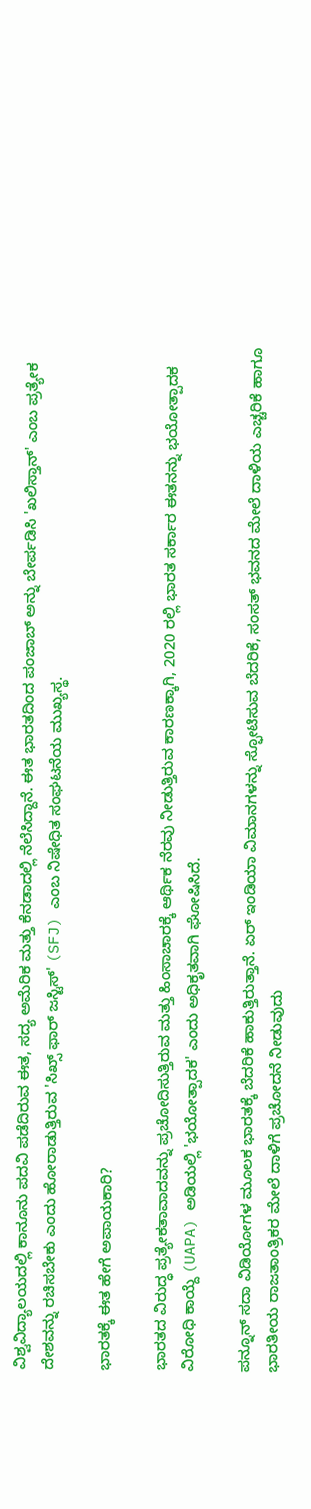ವಿಶ್ವವಿದ್ಯಾಲಯದಲ್ಲಿ ಕಾನೂನು ಪದವಿ ಪಡೆದಿರುವ ಈತ, ಸದ್ಯ ಅಮೆರಿಕ ಮತ್ತು ಕೆನಡಾದಲ್ಲಿ ನೆಲೆಸಿದ್ದಾನೆ. ಈತ ಭಾರತದಿಂದ ಪಂಜಾಬ್ ಅನ್ನು ಬೇರ್ಪಡಿಸಿ 'ಖಲಿಸ್ತಾನ್' ಎಂಬ ಪ್ರತ್ಯೇಕ ದೇಶವನ್ನು ರಚಿಸಬೇಕು ಎಂದು ಹೋರಾಡುತ್ತಿರುವ 'ಸಿಖ್ಸ್ ಫಾರ್ ಜಸ್ಟಿಸ್' (SFJ) ಎಂಬ ನಿಷೇಧಿತ ಸಂಘಟನೆಯ ಮುಖ್ಯಸ್ಥ.

ಭಾರತಕ್ಕೆ ಈತ ಹೇಗೆ ಅಪಾಯಕಾರಿ?

ಭಾರತದ ವಿರುದ್ಧ ಪ್ರತ್ಯೇಕತಾವಾದವನ್ನು ಪ್ರಚೋದಿಸುತ್ತಿರುವ ಮತ್ತು ಹಿಂಸಾಚಾರಕ್ಕೆ ಆರ್ಥಿಕ ನೆರವು ನೀಡುತ್ತಿರುವ ಕಾರಣಕ್ಕಾಗಿ, 2020 ರಲ್ಲಿ ಭಾರತ ಸರ್ಕಾರ ಈತನನ್ನು ಭಯೋತ್ಪಾದಕ ವಿರೋಧಿ ಕಾಯ್ದೆ (UAPA) ಅಡಿಯಲ್ಲಿ 'ಭಯೋತ್ಪಾದಕ' ಎಂದು ಅಧಿಕೃತವಾಗಿ ಘೋಷಿಸಿದೆ.

ಪನ್ನೂನ್ ಸದಾ ವಿಡಿಯೋಗಳ ಮೂಲಕ ಭಾರತಕ್ಕೆ ಬೆದರಿಕೆ ಹಾಕುತ್ತಿರುತ್ತಾನೆ. ಏರ್ ಇಂಡಿಯಾ ವಿಮಾನಗಳನ್ನು ಸ್ಫೋಟಿಸುವ ಬೆದರಿಕೆ, ಸಂಸತ್ ಭವನದ ಮೇಲೆ ದಾಳಿಯ ಎಚ್ಚರಿಕೆ ಹಾಗೂ ಭಾರತೀಯ ರಾಜತಾಂತ್ರಿಕರ ಮೇಲೆ ದಾಳಿಗೆ ಪ್ರಚೋದನೆ ನೀಡುವುದು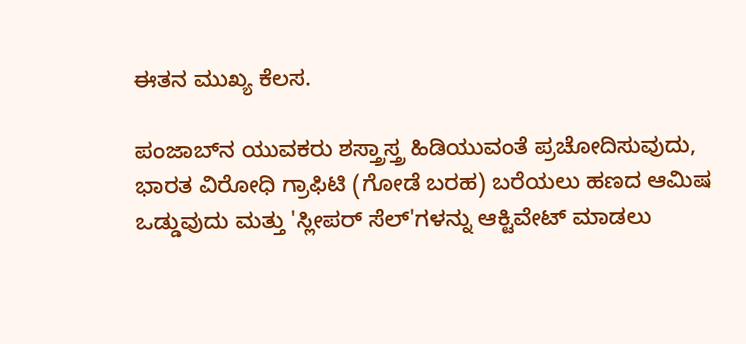ಈತನ ಮುಖ್ಯ ಕೆಲಸ.

ಪಂಜಾಬ್‌ನ ಯುವಕರು ಶಸ್ತ್ರಾಸ್ತ್ರ ಹಿಡಿಯುವಂತೆ ಪ್ರಚೋದಿಸುವುದು, ಭಾರತ ವಿರೋಧಿ ಗ್ರಾಫಿಟಿ (ಗೋಡೆ ಬರಹ) ಬರೆಯಲು ಹಣದ ಆಮಿಷ ಒಡ್ಡುವುದು ಮತ್ತು 'ಸ್ಲೀಪರ್ ಸೆಲ್‌'ಗಳನ್ನು ಆಕ್ಟಿವೇಟ್ ಮಾಡಲು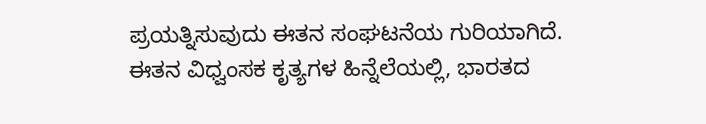ಪ್ರಯತ್ನಿಸುವುದು ಈತನ ಸಂಘಟನೆಯ ಗುರಿಯಾಗಿದೆ. ಈತನ ವಿಧ್ವಂಸಕ ಕೃತ್ಯಗಳ ಹಿನ್ನೆಲೆಯಲ್ಲಿ, ಭಾರತದ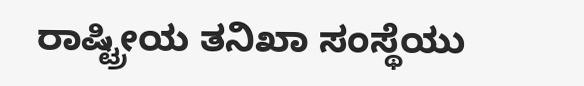ರಾಷ್ಟ್ರೀಯ ತನಿಖಾ ಸಂಸ್ಥೆಯು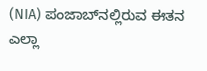(NIA) ಪಂಜಾಬ್‌ನಲ್ಲಿರುವ ಈತನ ಎಲ್ಲಾ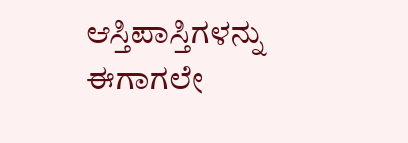ಆಸ್ತಿಪಾಸ್ತಿಗಳನ್ನು ಈಗಾಗಲೇ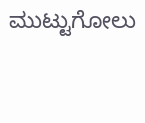ಮುಟ್ಟುಗೋಲು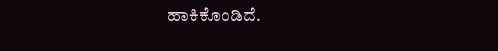ಹಾಕಿಕೊಂಡಿದೆ.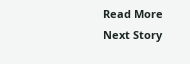Read More
Next Story